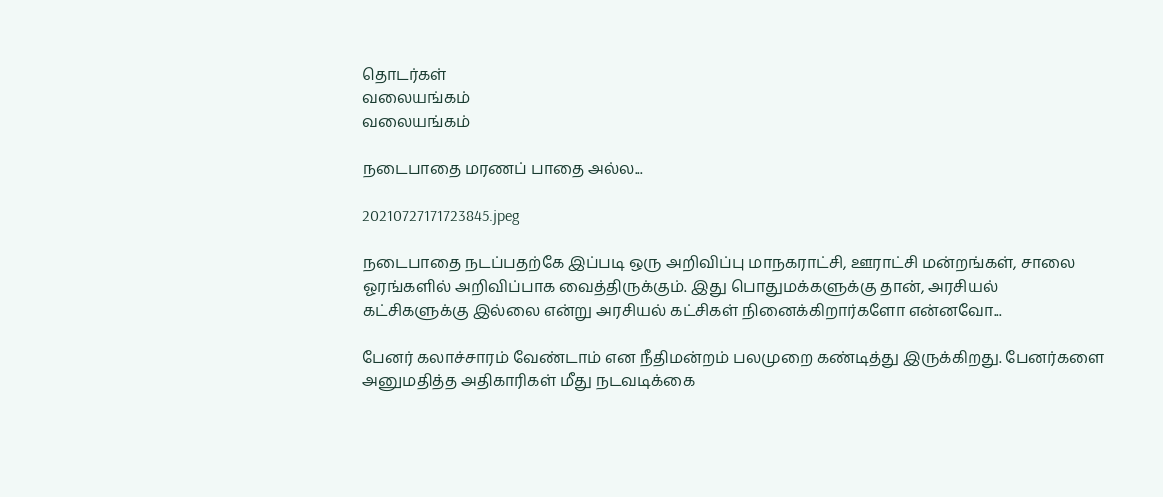தொடர்கள்
வலையங்கம்
வலையங்கம்

நடைபாதை மரணப் பாதை அல்ல...

20210727171723845.jpeg

நடைபாதை நடப்பதற்கே இப்படி ஒரு அறிவிப்பு மாநகராட்சி, ஊராட்சி மன்றங்கள், சாலை ஓரங்களில் அறிவிப்பாக வைத்திருக்கும். இது பொதுமக்களுக்கு தான், அரசியல் கட்சிகளுக்கு இல்லை என்று அரசியல் கட்சிகள் நினைக்கிறார்களோ என்னவோ...

பேனர் கலாச்சாரம் வேண்டாம் என நீதிமன்றம் பலமுறை கண்டித்து இருக்கிறது. பேனர்களை அனுமதித்த அதிகாரிகள் மீது நடவடிக்கை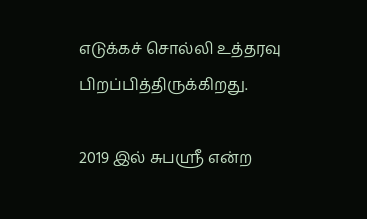எடுக்கச் சொல்லி உத்தரவு பிறப்பித்திருக்கிறது.

2019 இல் சுபஸ்ரீ என்ற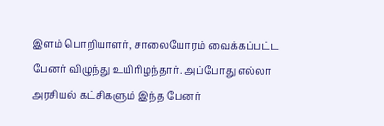இளம் பொறியாளர், சாலையோரம் வைக்கப்பட்ட பேனர் விழுந்து உயிரிழந்தார். அப்போது எல்லா அரசியல் கட்சிகளும் இந்த பேனர்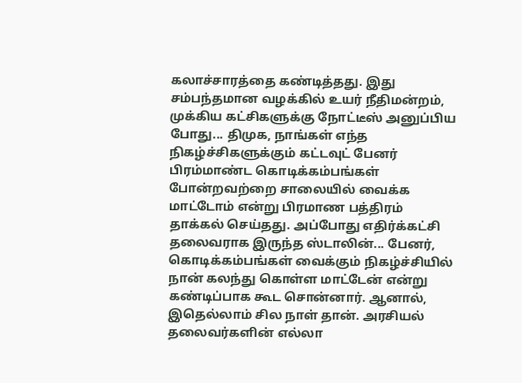கலாச்சாரத்தை கண்டித்தது. இது சம்பந்தமான வழக்கில் உயர் நீதிமன்றம், முக்கிய கட்சிகளுக்கு நோட்டீஸ் அனுப்பிய போது... திமுக, நாங்கள் எந்த நிகழ்ச்சிகளுக்கும் கட்டவுட் பேனர் பிரம்மாண்ட கொடிக்கம்பங்கள் போன்றவற்றை சாலையில் வைக்க மாட்டோம் என்று பிரமாண பத்திரம் தாக்கல் செய்தது. அப்போது எதிர்க்கட்சி தலைவராக இருந்த ஸ்டாலின்... பேனர், கொடிக்கம்பங்கள் வைக்கும் நிகழ்ச்சியில் நான் கலந்து கொள்ள மாட்டேன் என்று கண்டிப்பாக கூட சொன்னார். ஆனால், இதெல்லாம் சில நாள் தான். அரசியல் தலைவர்களின் எல்லா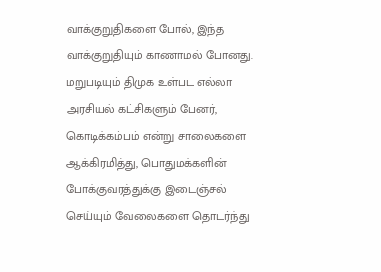வாக்குறுதிகளை போல், இந்த வாக்குறுதியும் காணாமல் போனது. மறுபடியும் திமுக உள்பட எல்லா அரசியல் கட்சிகளும் பேனர், கொடிக்கம்பம் என்று சாலைகளை ஆக்கிரமித்து, பொதுமக்களின் போக்குவரத்துக்கு இடைஞ்சல் செய்யும் வேலைகளை தொடர்ந்து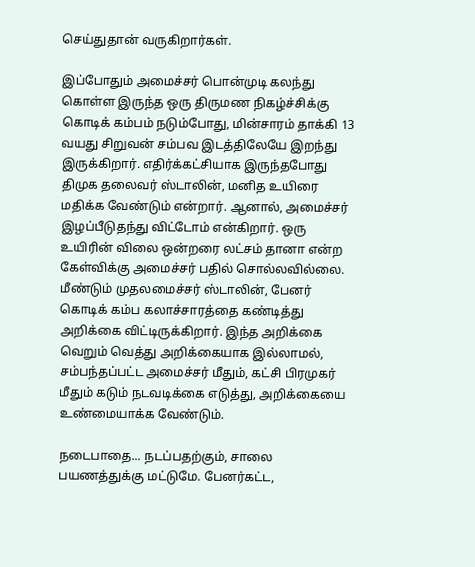செய்துதான் வருகிறார்கள்.

இப்போதும் அமைச்சர் பொன்முடி கலந்து கொள்ள இருந்த ஒரு திருமண நிகழ்ச்சிக்கு கொடிக் கம்பம் நடும்போது, மின்சாரம் தாக்கி 13 வயது சிறுவன் சம்பவ இடத்திலேயே இறந்து இருக்கிறார். எதிர்க்கட்சியாக இருந்தபோது திமுக தலைவர் ஸ்டாலின், மனித உயிரை மதிக்க வேண்டும் என்றார். ஆனால், அமைச்சர் இழப்பீடுதந்து விட்டோம் என்கிறார். ஒரு உயிரின் விலை ஒன்றரை லட்சம் தானா என்ற கேள்விக்கு அமைச்சர் பதில் சொல்லவில்லை. மீண்டும் முதலமைச்சர் ஸ்டாலின், பேனர் கொடிக் கம்ப கலாச்சாரத்தை கண்டித்து அறிக்கை விட்டிருக்கிறார். இந்த அறிக்கை வெறும் வெத்து அறிக்கையாக இல்லாமல், சம்பந்தப்பட்ட அமைச்சர் மீதும், கட்சி பிரமுகர் மீதும் கடும் நடவடிக்கை எடுத்து, அறிக்கையை உண்மையாக்க வேண்டும்.

நடைபாதை... நடப்பதற்கும், சாலை பயணத்துக்கு மட்டுமே. பேனர்கட்ட,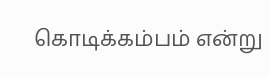கொடிக்கம்பம் என்று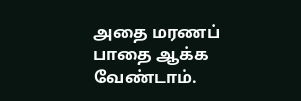அதை மரணப் பாதை ஆக்க வேண்டாம்.